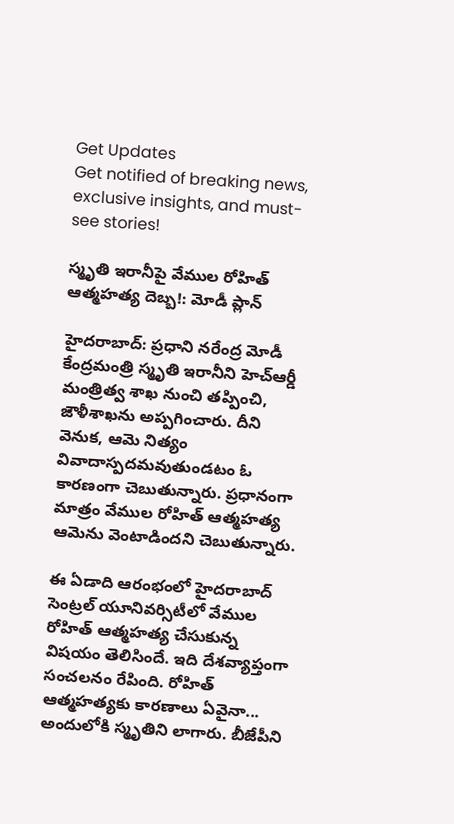Get Updates
Get notified of breaking news, exclusive insights, and must-see stories!

స్మృతి ఇరానీపై వేముల రోహిత్ ఆత్మహత్య దెబ్బ!: మోడీ ప్లాన్

హైదరాబాద్: ప్రధాని నరేంద్ర మోడీ కేంద్రమంత్రి స్మృతి ఇరానీని హెచ్ఆర్డీ మంత్రిత్వ శాఖ నుంచి తప్పించి, జౌళీశాఖను అప్పగించారు. దీని వెనుక, ఆమె నిత్యం వివాదాస్పదమవుతుండటం ఓ కారణంగా చెబుతున్నారు. ప్రధానంగా మాత్రం వేముల రోహిత్ ఆత్మహత్య ఆమెను వెంటాడిందని చెబుతున్నారు.

ఈ ఏడాది ఆరంభంలో హైదరాబాద్ సెంట్రల్ యూనివర్సిటీలో వేముల రోహిత్ ఆత్మహత్య చేసుకున్న విషయం తెలిసిందే. ఇది దేశవ్యాప్తంగా సంచలనం రేపింది. రోహిత్ ఆత్మహత్యకు కారణాలు ఏవైనా... అందులోకి స్మృతిని లాగారు. బీజేపీని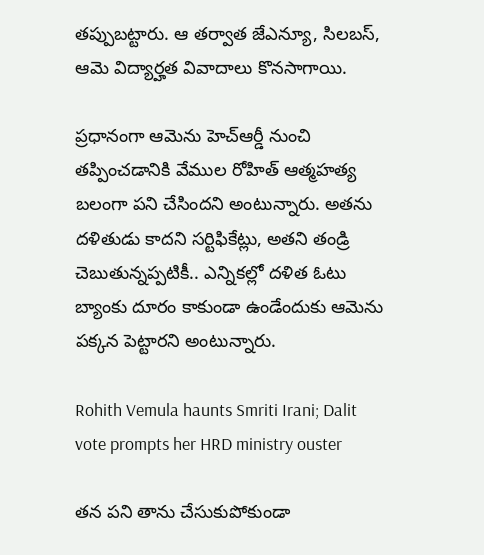తప్పుబట్టారు. ఆ తర్వాత జేఎన్యూ, సిలబస్, ఆమె విద్యార్హత వివాదాలు కొనసాగాయి.

ప్రధానంగా ఆమెను హెచ్ఆర్డీ నుంచి తప్పించడానికి వేముల రోహిత్ ఆత్మహత్య బలంగా పని చేసిందని అంటున్నారు. అతను దళితుడు కాదని సర్టిఫికేట్లు, అతని తండ్రి చెబుతున్నప్పటికీ.. ఎన్నికల్లో దళిత ఓటు బ్యాంకు దూరం కాకుండా ఉండేందుకు ఆమెను పక్కన పెట్టారని అంటున్నారు.

Rohith Vemula haunts Smriti Irani; Dalit vote prompts her HRD ministry ouster

తన పని తాను చేసుకుపోకుండా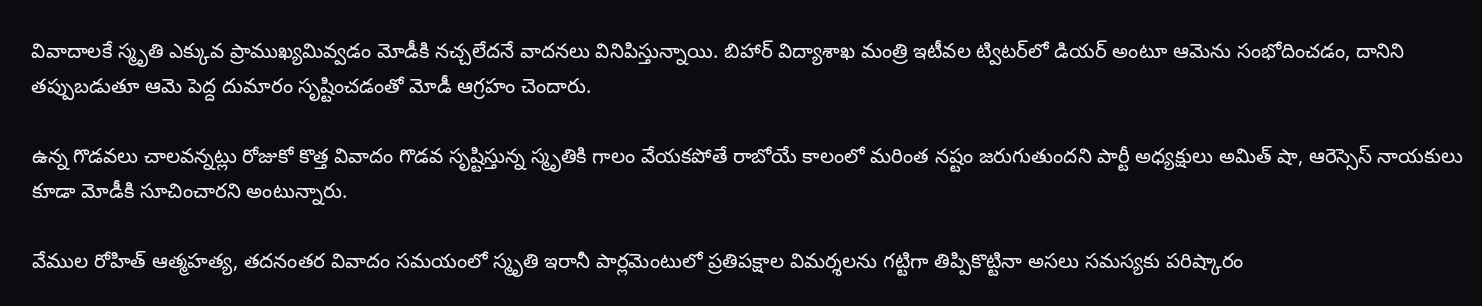వివాదాలకే స్మృతి ఎక్కువ ప్రాముఖ్యమివ్వడం మోడీకి నచ్చలేదనే వాదనలు వినిపిస్తున్నాయి. బిహార్‌ విద్యాశాఖ మంత్రి ఇటీవల ట్విటర్‌లో డియర్‌ అంటూ ఆమెను సంభోదించడం, దానిని తప్పుబడుతూ ఆమె పెద్ద దుమారం సృష్టించడంతో మోడీ ఆగ్రహం చెందారు.

ఉన్న గొడవలు చాలవన్నట్లు రోజుకో కొత్త వివాదం గొడవ సృష్టిస్తున్న స్మృతికి గాలం వేయకపోతే రాబోయే కాలంలో మరింత నష్టం జరుగుతుందని పార్టీ అధ్యక్షులు అమిత్ షా, ఆరెస్సెస్ నాయకులు కూడా మోడీకి సూచించారని అంటున్నారు.

వేముల రోహిత్ ఆత్మహత్య, తదనంతర వివాదం సమయంలో స్మృతి ఇరానీ పార్లమెంటులో ప్రతిపక్షాల విమర్శలను గట్టిగా తిప్పికొట్టినా అసలు సమస్యకు పరిష్కారం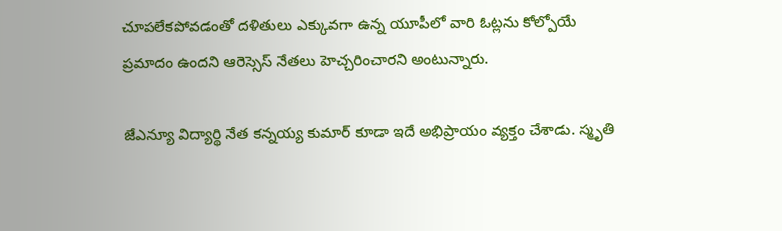చూపలేకపోవడంతో దళితులు ఎక్కువగా ఉన్న యూపీలో వారి ఓట్లను కోల్పోయే ప్రమాదం ఉందని ఆరెస్సెస్ నేతలు హెచ్చరించారని అంటున్నారు.

జేఎన్యూ విద్యార్థి నేత కన్నయ్య కుమార్ కూడా ఇదే అభిప్రాయం వ్యక్తం చేశాడు. స్మృతి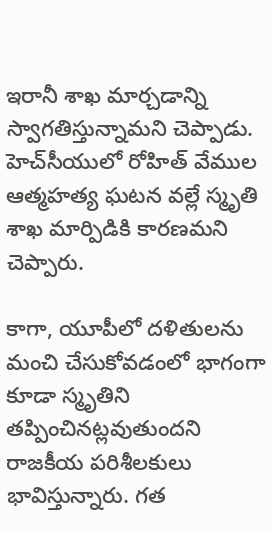ఇరానీ శాఖ మార్చడాన్ని స్వాగతిస్తున్నామని చెప్పాడు. హెచ్‌సీయులో రోహిత్ వేముల ఆత్మహత్య ఘటన వల్లే స్మృతి శాఖ మార్పిడికి కారణమని చెప్పారు.

కాగా, యూపీలో దళితులను మంచి చేసుకోవడంలో భాగంగా కూడా స్మృతిని తప్పించినట్లవుతుందని రాజకీయ పరిశీలకులు భావిస్తున్నారు. గత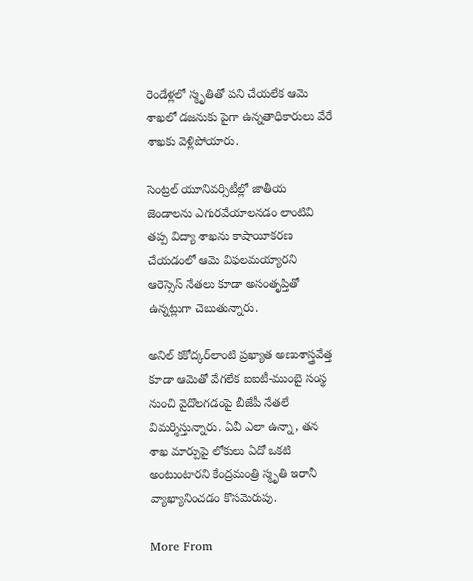రెండేళ్లలో స్మృతితో పని చేయలేక ఆమె శాఖలో డజనుకు పైగా ఉన్నతాధికారులు వేరే శాఖకు వెళ్లిపోయారు.

సెంట్రల్‌ యూనివర్సిటీల్లో జాతీయ జెండాలను ఎగురవేయాలనడం లాంటివి తప్ప విద్యా శాఖను కాషాయీకరణ చేయడంలో ఆమె విఫలమయ్యారని ఆరెస్సెస్ నేతలు కూడా అసంతృప్తితో ఉన్నట్లుగా చెబుతున్నారు.

అనిల్‌ కకోద్కర్‌లాంటి ప్రఖ్యాత అణుశాస్త్రవేత్త కూడా ఆమెతో వేగలేక ఐఐటీ-ముంబై సంస్థ నుంచి వైదొలగడంపై బీజేపీ నేతలే విమర్శిస్తున్నారు. ఏవీ ఎలా ఉన్నా, తన శాఖ మార్పుపై లోకులు ఏదో ఒకటి అంటుంటారని కేంద్రమంత్రి స్మృతి ఇరానీ వ్యాఖ్యానించడం కొసమెరుపు.

More From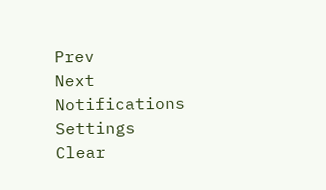Prev
Next
Notifications
Settings
Clear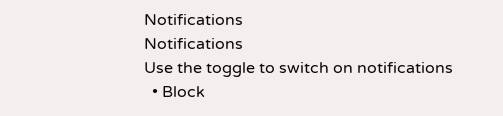Notifications
Notifications
Use the toggle to switch on notifications
  • Block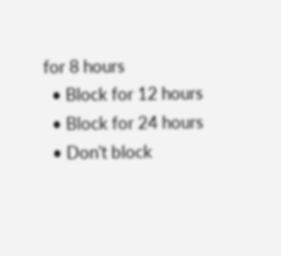for 8 hours
  • Block for 12 hours
  • Block for 24 hours
  • Don't block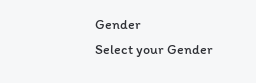Gender
Select your Gender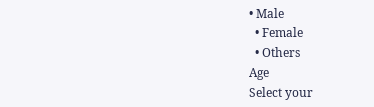• Male
  • Female
  • Others
Age
Select your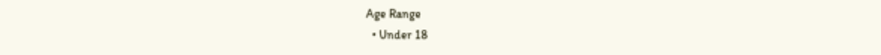Age Range
  • Under 18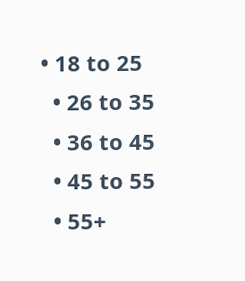• 18 to 25
  • 26 to 35
  • 36 to 45
  • 45 to 55
  • 55+